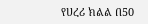የሀረሪ ክልል በ50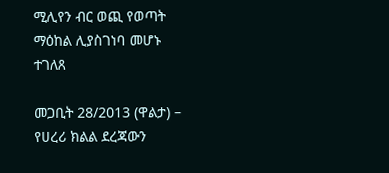ሚሊየን ብር ወጪ የወጣት ማዕከል ሊያስገነባ መሆኑ ተገለጸ

መጋቢት 28/2013 (ዋልታ) – የሀረሪ ክልል ደረጃውን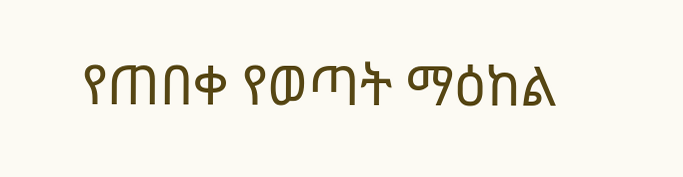የጠበቀ የወጣት ማዕከል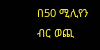በ50 ሚሊየን ብር ወጪ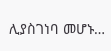ሊያስገነባ መሆኑ…